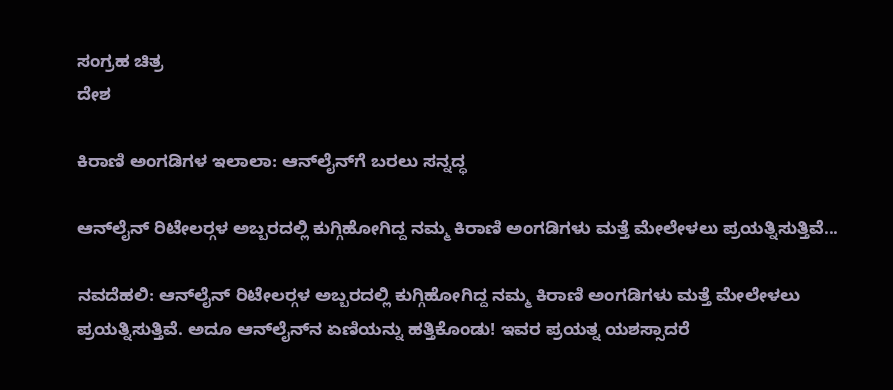ಸಂಗ್ರಹ ಚಿತ್ರ
ದೇಶ

ಕಿರಾಣಿ ಅಂಗಡಿಗಳ ಇಲಾಲಾ: ಆನ್‍ಲೈನ್‍ಗೆ ಬರಲು ಸನ್ನದ್ಧ

ಆನ್‍ಲೈನ್ ರಿಟೇಲರ್‍ಗಳ ಅಬ್ಬರದಲ್ಲಿ ಕುಗ್ಗಿಹೋಗಿದ್ದ ನಮ್ಮ ಕಿರಾಣಿ ಅಂಗಡಿಗಳು ಮತ್ತೆ ಮೇಲೇಳಲು ಪ್ರಯತ್ನಿಸುತ್ತಿವೆ...

ನವದೆಹಲಿ: ಆನ್‍ಲೈನ್ ರಿಟೇಲರ್‍ಗಳ ಅಬ್ಬರದಲ್ಲಿ ಕುಗ್ಗಿಹೋಗಿದ್ದ ನಮ್ಮ ಕಿರಾಣಿ ಅಂಗಡಿಗಳು ಮತ್ತೆ ಮೇಲೇಳಲು ಪ್ರಯತ್ನಿಸುತ್ತಿವೆ. ಅದೂ ಆನ್‍ಲೈನ್‍ನ ಏಣಿಯನ್ನು ಹತ್ತಿಕೊಂಡು! ಇವರ ಪ್ರಯತ್ನ ಯಶಸ್ಸಾದರೆ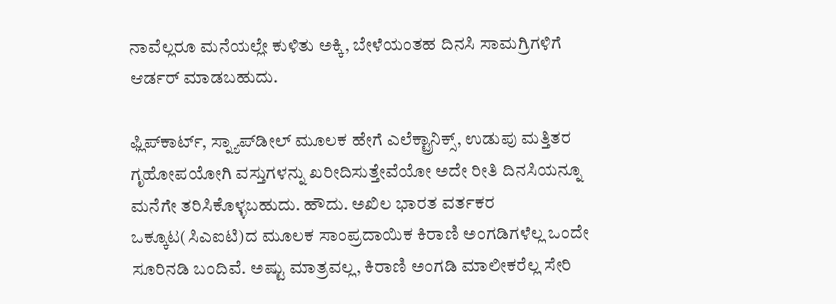ನಾವೆಲ್ಲರೂ ಮನೆಯಲ್ಲೇ ಕುಳಿತು ಅಕ್ಕಿ, ಬೇಳೆಯಂತಹ ದಿನಸಿ ಸಾಮಗ್ರಿಗಳಿಗೆ ಆರ್ಡರ್ ಮಾಡಬಹುದು.

ಫ್ಲಿಪ್‍ಕಾರ್ಟ್, ಸ್ನ್ಯಾಪ್‍ಡೀಲ್ ಮೂಲಕ ಹೇಗೆ ಎಲೆಕ್ಟ್ರಾನಿಕ್ಸ್, ಉಡುಪು ಮತ್ತಿತರ ಗೃಹೋಪಯೋಗಿ ವಸ್ತುಗಳನ್ನು ಖರೀದಿಸುತ್ತೇವೆಯೋ ಅದೇ ರೀತಿ ದಿನಸಿಯನ್ನೂ ಮನೆಗೇ ತರಿಸಿಕೊಳ್ಳಬಹುದು. ಹೌದು. ಅಖಿಲ ಭಾರತ ವರ್ತಕರ ಒಕ್ಕೂಟ(ಸಿಎಐಟಿ)ದ ಮೂಲಕ ಸಾಂಪ್ರದಾಯಿಕ ಕಿರಾಣಿ ಅಂಗಡಿಗಳೆಲ್ಲ ಒಂದೇ ಸೂರಿನಡಿ ಬಂದಿವೆ. ಅಷ್ಟು ಮಾತ್ರವಲ್ಲ, ಕಿರಾಣಿ ಅಂಗಡಿ ಮಾಲೀಕರೆಲ್ಲ ಸೇರಿ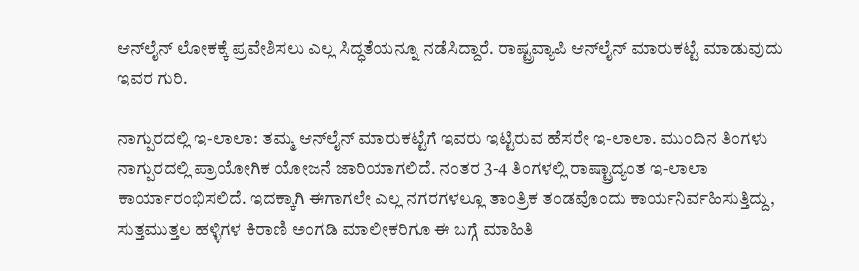ಆನ್‍ಲೈನ್ ಲೋಕಕ್ಕೆ ಪ್ರವೇಶಿಸಲು ಎಲ್ಲ ಸಿದ್ಧತೆಯನ್ನೂ ನಡೆಸಿದ್ದಾರೆ. ರಾಷ್ಟ್ರವ್ಯಾಪಿ ಆನ್‍ಲೈನ್ ಮಾರುಕಟ್ಟೆ ಮಾಡುವುದು ಇವರ ಗುರಿ.

ನಾಗ್ಪುರದಲ್ಲಿ ಇ-ಲಾಲಾ: ತಮ್ಮ ಆನ್‍ಲೈನ್ ಮಾರುಕಟ್ಟೆಗೆ ಇವರು ಇಟ್ಟಿರುವ ಹೆಸರೇ ಇ-ಲಾಲಾ. ಮುಂದಿನ ತಿಂಗಳು ನಾಗ್ಪುರದಲ್ಲಿ ಪ್ರಾಯೋಗಿಕ ಯೋಜನೆ ಜಾರಿಯಾಗಲಿದೆ. ನಂತರ 3-4 ತಿಂಗಳಲ್ಲಿ ರಾಷ್ಟ್ರಾದ್ಯಂತ ಇ-ಲಾಲಾ ಕಾರ್ಯಾರಂಭಿಸಲಿದೆ. ಇದಕ್ಕಾಗಿ ಈಗಾಗಲೇ ಎಲ್ಲ ನಗರಗಳಲ್ಲೂ ತಾಂತ್ರಿಕ ತಂಡವೊಂದು ಕಾರ್ಯನಿರ್ವಹಿಸುತ್ತಿದ್ದು, ಸುತ್ತಮುತ್ತಲ ಹಳ್ಳಿಗಳ ಕಿರಾಣಿ ಅಂಗಡಿ ಮಾಲೀಕರಿಗೂ ಈ ಬಗ್ಗೆ ಮಾಹಿತಿ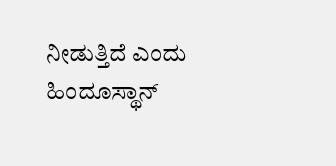ನೀಡುತ್ತಿದೆ ಎಂದು ಹಿಂದೂಸ್ಥಾನ್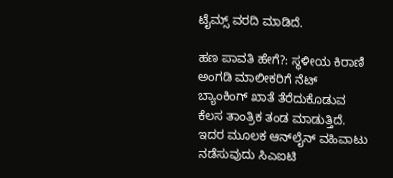ಟೈಮ್ಸ್ ವರದಿ ಮಾಡಿದೆ.

ಹಣ ಪಾವತಿ ಹೇಗೆ?: ಸ್ಥಳೀಯ ಕಿರಾಣಿ ಅಂಗಡಿ ಮಾಲೀಕರಿಗೆ ನೆಟ್ ಬ್ಯಾಂಕಿಂಗ್ ಖಾತೆ ತೆರೆದುಕೊಡುವ ಕೆಲಸ ತಾಂತ್ರಿಕ ತಂಡ ಮಾಡುತ್ತಿದೆ. ಇದರ ಮೂಲಕ ಆನ್‍ಲೈನ್ ವಹಿವಾಟು ನಡೆಸುವುದು ಸಿಎಐಟಿ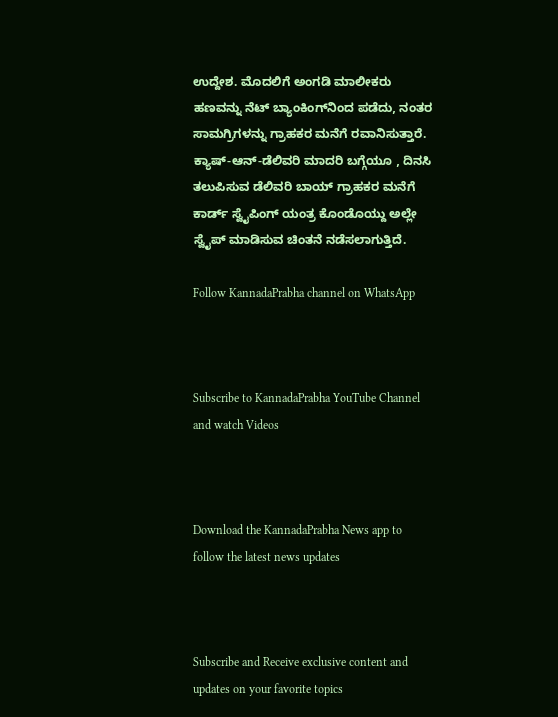ಉದ್ದೇಶ. ಮೊದಲಿಗೆ ಅಂಗಡಿ ಮಾಲೀಕರು ಹಣವನ್ನು ನೆಟ್ ಬ್ಯಾಂಕಿಂಗ್‍ನಿಂದ ಪಡೆದು, ನಂತರ ಸಾಮಗ್ರಿಗಳನ್ನು ಗ್ರಾಹಕರ ಮನೆಗೆ ರವಾನಿಸುತ್ತಾರೆ. ಕ್ಯಾಷ್-ಆನ್-ಡೆಲಿವರಿ ಮಾದರಿ ಬಗ್ಗೆಯೂ , ದಿನಸಿ ತಲುಪಿಸುವ ಡೆಲಿವರಿ ಬಾಯ್ ಗ್ರಾಹಕರ ಮನೆಗೆ ಕಾರ್ಡ್ ಸ್ವೈಪಿಂಗ್ ಯಂತ್ರ ಕೊಂಡೊಯ್ದು ಅಲ್ಲೇ ಸ್ವೈಪ್ ಮಾಡಿಸುವ ಚಿಂತನೆ ನಡೆಸಲಾಗುತ್ತಿದೆ.

Follow KannadaPrabha channel on WhatsApp



Subscribe to KannadaPrabha YouTube Channel and watch Videos



Download the KannadaPrabha News app to follow the latest news updates



Subscribe and Receive exclusive content and updates on your favorite topics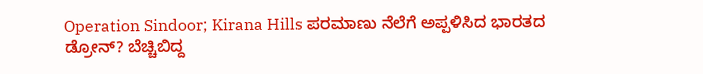Operation Sindoor; Kirana Hills ಪರಮಾಣು ನೆಲೆಗೆ ಅಪ್ಪಳಿಸಿದ ಭಾರತದ ಡ್ರೋನ್? ಬೆಚ್ಚಿಬಿದ್ದ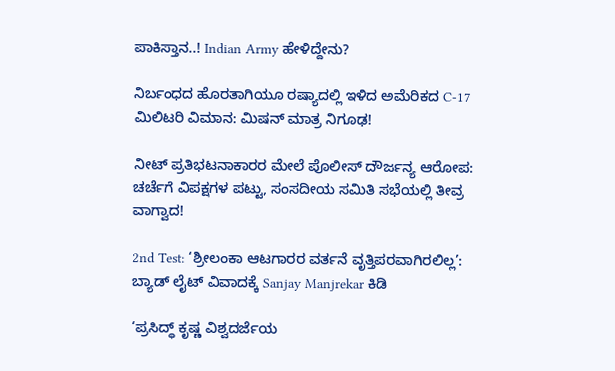ಪಾಕಿಸ್ತಾನ..! Indian Army ಹೇಳಿದ್ದೇನು?

ನಿರ್ಬಂಧದ ಹೊರತಾಗಿಯೂ ರಷ್ಯಾದಲ್ಲಿ ಇಳಿದ ಅಮೆರಿಕದ C-17 ಮಿಲಿಟರಿ ವಿಮಾನ: ಮಿಷನ್ ಮಾತ್ರ ನಿಗೂಢ!

ನೀಟ್ ಪ್ರತಿಭಟನಾಕಾರರ ಮೇಲೆ ಪೊಲೀಸ್ ದೌರ್ಜನ್ಯ ಆರೋಪ: ಚರ್ಚೆಗೆ ವಿಪಕ್ಷಗಳ ಪಟ್ಟು, ಸಂಸದೀಯ ಸಮಿತಿ ಸಭೆಯಲ್ಲಿ ತೀವ್ರ ವಾಗ್ವಾದ!

2nd Test: ‘ಶ್ರೀಲಂಕಾ ಆಟಗಾರರ ವರ್ತನೆ ವೃತ್ತಿಪರವಾಗಿರಲಿಲ್ಲ’: ಬ್ಯಾಡ್ ಲೈಟ್ ವಿವಾದಕ್ಕೆ Sanjay Manjrekar ಕಿಡಿ

‘ಪ್ರಸಿದ್ಧ್ ಕೃಷ್ಣ ವಿಶ್ವದರ್ಜೆಯ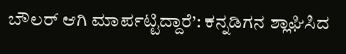ಬೌಲರ್ ಆಗಿ ಮಾರ್ಪಟ್ಟಿದ್ದಾರೆ’: ಕನ್ನಡಿಗನ ಶ್ಲಾಘಿಸಿದ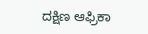ದಕ್ಷಿಣ ಆಫ್ರಿಕಾ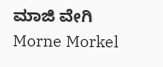ಮಾಜಿ ವೇಗಿ Morne Morkel